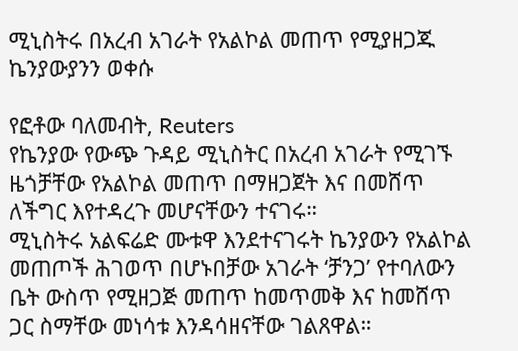ሚኒስትሩ በአረብ አገራት የአልኮል መጠጥ የሚያዘጋጁ ኬንያውያንን ወቀሱ

የፎቶው ባለመብት, Reuters
የኬንያው የውጭ ጉዳይ ሚኒስትር በአረብ አገራት የሚገኙ ዜጎቻቸው የአልኮል መጠጥ በማዘጋጀት እና በመሸጥ ለችግር እየተዳረጉ መሆናቸውን ተናገሩ።
ሚኒስትሩ አልፍሬድ ሙቱዋ እንደተናገሩት ኬንያውን የአልኮል መጠጦች ሕገወጥ በሆኑበቻው አገራት ‘ቻንጋ’ የተባለውን ቤት ውስጥ የሚዘጋጅ መጠጥ ከመጥመቅ እና ከመሸጥ ጋር ስማቸው መነሳቱ እንዳሳዘናቸው ገልጸዋል።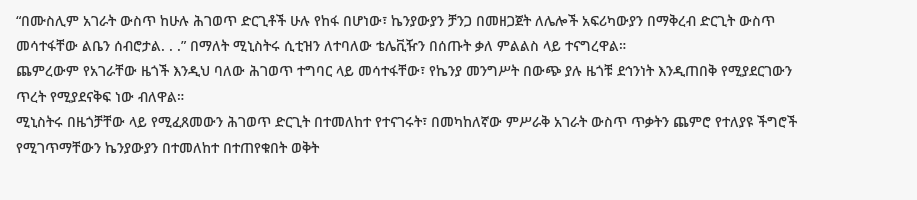“በሙስሊም አገራት ውስጥ ከሁሉ ሕገወጥ ድርጊቶች ሁሉ የከፋ በሆነው፣ ኬንያውያን ቻንጋ በመዘጋጀት ለሌሎች አፍሪካውያን በማቅረብ ድርጊት ውስጥ መሳተፋቸው ልቤን ሰብሮታል. . .” በማለት ሚኒስትሩ ሲቲዝን ለተባለው ቴሌቪዥን በሰጡት ቃለ ምልልስ ላይ ተናግረዋል።
ጨምረውም የአገራቸው ዜጎች እንዲህ ባለው ሕገወጥ ተግባር ላይ መሳተፋቸው፣ የኬንያ መንግሥት በውጭ ያሉ ዜጎቹ ደኅንነት እንዲጠበቅ የሚያደርገውን ጥረት የሚያደናቅፍ ነው ብለዋል።
ሚኒስትሩ በዜጎቻቸው ላይ የሚፈጸመውን ሕገወጥ ድርጊት በተመለከተ የተናገሩት፣ በመካከለኛው ምሥራቅ አገራት ውስጥ ጥቃትን ጨምሮ የተለያዩ ችግሮች የሚገጥማቸውን ኬንያውያን በተመለከተ በተጠየቁበት ወቅት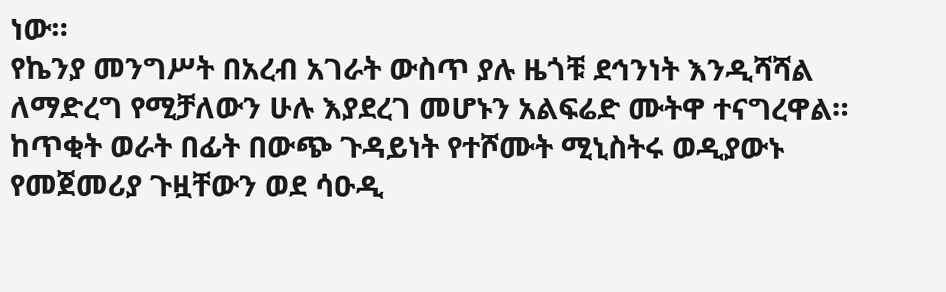ነው።
የኬንያ መንግሥት በአረብ አገራት ውስጥ ያሉ ዜጎቹ ደኅንነት እንዲሻሻል ለማድረግ የሚቻለውን ሁሉ እያደረገ መሆኑን አልፍሬድ ሙትዋ ተናግረዋል።
ከጥቂት ወራት በፊት በውጭ ጉዳይነት የተሾሙት ሚኒስትሩ ወዲያውኑ የመጀመሪያ ጉዟቸውን ወደ ሳዑዲ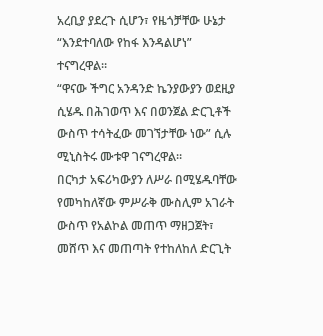አረቢያ ያደረጉ ሲሆን፣ የዜጎቻቸው ሁኔታ “እንደተባለው የከፋ እንዳልሆነ” ተናግረዋል።
“ዋናው ችግር አንዳንድ ኬንያውያን ወደዚያ ሲሄዱ በሕገወጥ እና በወንጀል ድርጊቶች ውስጥ ተሳትፈው መገኘታቸው ነው” ሲሉ ሚኒስትሩ ሙቱዋ ገናግረዋል።
በርካታ አፍሪካውያን ለሥራ በሚሄዱባቸው የመካከለኛው ምሥራቅ ሙስሊም አገራት ውስጥ የአልኮል መጠጥ ማዘጋጀት፣ መሸጥ እና መጠጣት የተከለከለ ድርጊት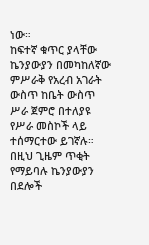ነው።
ከፍተኛ ቁጥር ያላቸው ኬንያውያን በመካከለኛው ምሥራቅ የአረብ አገራት ውስጥ ከቤት ውስጥ ሥራ ጀምሮ በተለያዩ የሥራ መስኮች ላይ ተሰማርተው ይገኛሉ።
በዚህ ጊዜም ጥቂት የማይባሉ ኬንያውያን በደሎች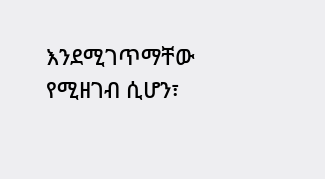እንደሚገጥማቸው የሚዘገብ ሲሆን፣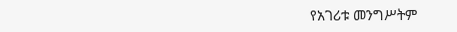የአገሪቱ መንግሥትም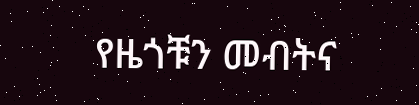የዜጎቹን መብትና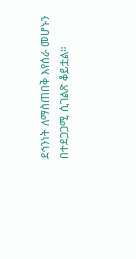ደኅንነት ለማስጠበቅ እየሰራ መሆኑን በተደጋጋሚ ሲገልጽ ቆይቷል።